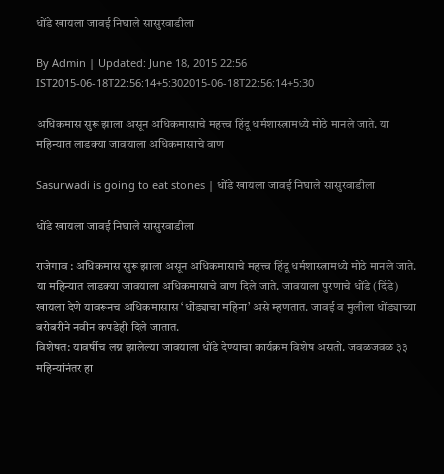धोंडे खायला जावई निघाले सासुरवाडीला

By Admin | Updated: June 18, 2015 22:56 IST2015-06-18T22:56:14+5:302015-06-18T22:56:14+5:30

अधिकमास सुरू झाला असून अधिकमासाचे महत्त्व हिंदू धर्मशास्त्रामध्ये मोठे मानले जाते. या महिन्यात लाडक्या जावयाला अधिकमासाचे वाण

Sasurwadi is going to eat stones | धोंडे खायला जावई निघाले सासुरवाडीला

धोंडे खायला जावई निघाले सासुरवाडीला

राजेगाव : अधिकमास सुरू झाला असून अधिकमासाचे महत्त्व हिंदू धर्मशास्त्रामध्ये मोठे मानले जाते. या महिन्यात लाडक्या जावयाला अधिकमासाचे वाण दिले जाते. जावयाला पुरणाचे धोंडे (दिंडे) खायला देणे यावरूनच अधिकमासास ‘धोंड्याचा महिना’ असे म्हणतात. जावई व मुलीला धोंड्याच्या बरोबरीने नवीन कपडेही दिले जातात.
विशेषत: यावर्षीच लग्न झालेल्या जावयाला धोंडे देण्याचा कार्यक्रम विशेष असतो. जवळजवळ ३३ महिन्यांनंतर हा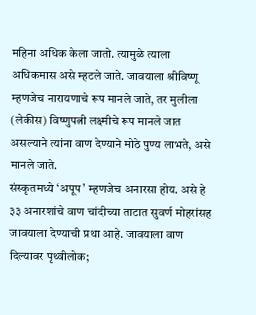महिना अधिक केला जातो. त्यामुळे त्याला अधिकमास असे म्हटले जाते. जावयाला श्रीविष्णू म्हणजेच नारायणाचे रूप मानले जाते, तर मुलीला (लेकीस) विष्णुपत्नी लक्ष्मीचे रूप मानले जात असल्याने त्यांना वाण देण्याने मोठे पुण्य लाभते, असे मानले जाते.
संस्कृतमध्ये ‘अपूप’ म्हणजेच अनारसा होय. असे हे ३३ अनारशांचे वाण चांदीच्या ताटात सुवर्ण मोहरांसह जावयाला देण्याची प्रथा आहे. जावयाला वाण दिल्यावर पृथ्वीलोक;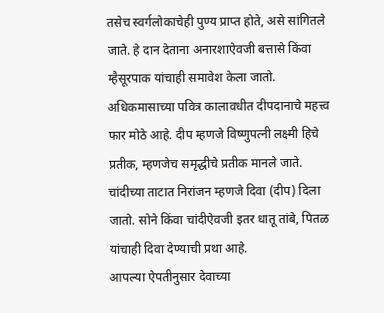तसेच स्वर्गलोकाचेही पुण्य प्राप्त होते, असे सांगितले जाते. हे दान देताना अनारशाऐवजी बत्तासे किंवा म्हैसूरपाक यांचाही समावेश केला जातो. अधिकमासाच्या पवित्र कालावधीत दीपदानाचे महत्त्व फार मोठे आहे. दीप म्हणजे विष्णुपत्नी लक्ष्मी हिचे प्रतीक, म्हणजेच समृद्धीचे प्रतीक मानले जाते. चांदीच्या ताटात निरांजन म्हणजे दिवा (दीप) दिला जातो. सोने किंवा चांदीऐवजी इतर धातू तांबे, पितळ यांचाही दिवा देण्याची प्रथा आहे.
आपल्या ऐपतीनुसार देवाच्या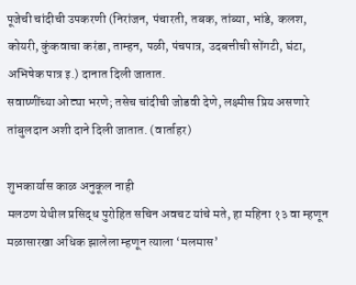पूजेची चांदीची उपकरणी (निरांजन, पंचारती, तबक, तांब्या, भांडे, कलश, कोयरी, कुंकवाचा करंडा, ताम्हन, पळी, पंचपात्र, उदबत्तीची सोंगटी, घंटा, अभिषेक पात्र इ.) दानात दिली जातात.
सवाष्णींच्या ओट्या भरणे; तसेच चांदीची जोडवी देणे, लक्ष्मीस प्रिय असणारे तांबुलदान अशी दाने दिली जातात. (वार्ताहर)

शुभकार्यास काळ अनुकूल नाही
मलठण येथील प्रसिद्ध पुरोहित सचिन अवचट यांचे मते, हा महिना १३ वा म्हणून मळासारखा अधिक झालेला म्हणून त्याला ‘मलमास’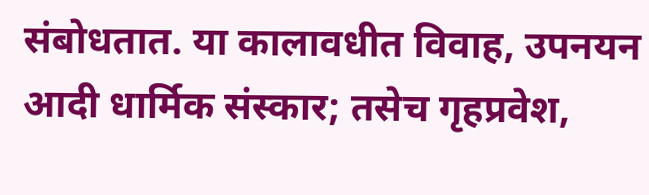संबोधतात. या कालावधीत विवाह, उपनयन आदी धार्मिक संस्कार; तसेच गृहप्रवेश,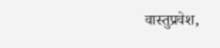वास्तुप्रवेश,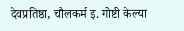देवप्रतिष्ठा, चौलकर्म इ. गोष्टी केल्या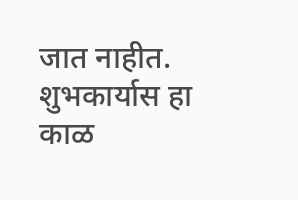जात नाहीत. शुभकार्यास हा काळ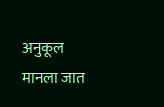अनुकूल मानला जात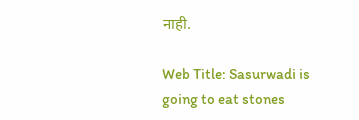नाही.

Web Title: Sasurwadi is going to eat stones